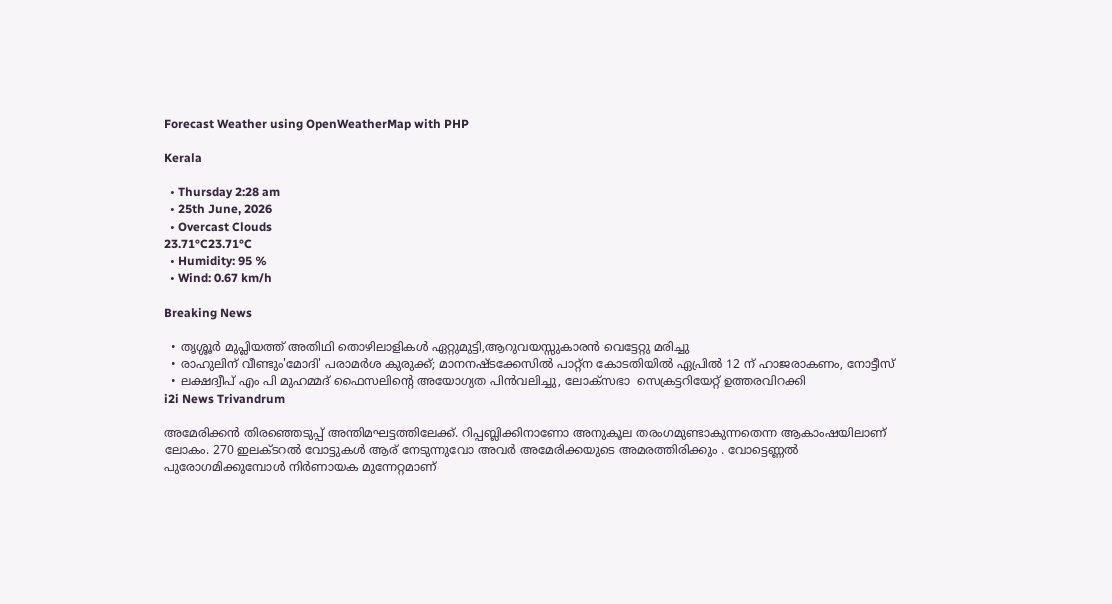Forecast Weather using OpenWeatherMap with PHP

Kerala

  • Thursday 2:28 am
  • 25th June, 2026
  • Overcast Clouds
23.71°C23.71°C
  • Humidity: 95 %
  • Wind: 0.67 km/h

Breaking News

  • തൃശ്ശൂർ മുപ്ലിയത്ത് അതിഥി തൊഴിലാളികൾ ഏറ്റുമുട്ടി,ആറുവയസ്സുകാരൻ വെട്ടേറ്റു മരിച്ചു
  • രാഹുലിന് വീണ്ടും'മോദി' പരാമര്‍ശ കുരുക്ക്; മാനനഷ്ടക്കേസിൽ പാറ്റ്ന കോടതിയിൽ ഏപ്രിൽ 12 ന് ഹാജരാകണം, നോട്ടീസ്
  • ലക്ഷദ്വീപ് എം പി മുഹമ്മദ് ഫൈസലിൻ്റെ അയോഗ്യത പിൻവലിച്ചു, ലോക്സഭാ  സെക്രട്ടറിയേറ്റ് ഉത്തരവിറക്കി
i2i News Trivandrum

അമേരിക്കൻ തിരഞ്ഞെടുപ്പ് അന്തിമഘട്ടത്തിലേക്ക്. റിപ്പബ്ലിക്കിനാണോ അനുകൂല തരംഗമുണ്ടാകുന്നതെന്ന ആകാംഷയിലാണ് ലോകം. 270 ഇലക്ടറൽ വോട്ടുകൾ ആര് നേടുന്നുവോ അവർ അമേരിക്കയുടെ അമരത്തിരിക്കും . വോട്ടെണ്ണൽ പുരോഗമിക്കുമ്പോൾ നിർണായക മുന്നേറ്റമാണ്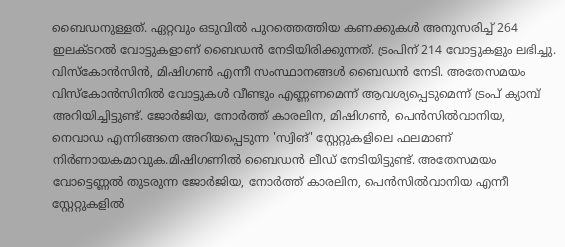ബൈഡനുള്ളത്. ഏറ്റവും ഒടുവിൽ പുറത്തെത്തിയ കണക്കുകൾ അനുസരിച്ച് 264 ഇലക്ടറൽ വോട്ടുകളാണ് ബൈഡൻ നേടിയിരിക്കുന്നത്. ട്രംപിന് 214 വോട്ടുകളും ലഭിച്ചു. വിസ്‌കോൻസിൻ, മിഷിഗൺ എന്നീ സംസ്ഥാനങ്ങൾ ബൈഡൻ നേടി. അതേസമയം വിസ്‌കോൻസിനിൽ വോട്ടുകൾ വീണ്ടും എണ്ണണമെന്ന് ആവശ്യപ്പെടുമെന്ന് ട്രംപ് ക്യാമ്പ് അറിയിച്ചിട്ടുണ്ട്. ജോർജിയ, നോർത്ത് കാരലിന, മിഷിഗൺ, പെൻസിൽവാനിയ, നെവാഡ എന്നിങ്ങനെ അറിയപ്പെടുന്ന 'സ്വിങ്' സ്റ്റേറ്റുകളിലെ ഫലമാണ് നിർണായകമാവുക.മിഷിഗണിൽ ബൈഡൻ ലീഡ് നേടിയിട്ടുണ്ട്. അതേസമയം വോട്ടെണ്ണൽ തുടരുന്ന ജോർജിയ, നോർത്ത് കാരലിന, പെൻസിൽവാനിയ എന്നീ സ്റ്റേറ്റുകളിൽ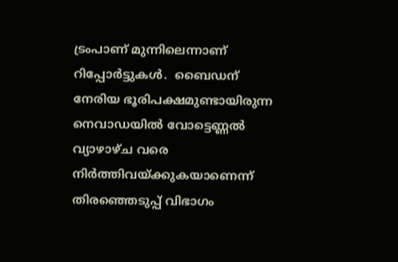ട്രംപാണ് മുന്നിലെന്നാണ് റിപ്പോർട്ടുകൾ.  ബൈഡന് നേരിയ ഭൂരിപക്ഷമുണ്ടായിരുന്ന നെവാഡയിൽ വോട്ടെണ്ണൽ വ്യാഴാഴ്ച വരെ നിർത്തിവയ്ക്കുകയാണെന്ന് തിരഞ്ഞെടുപ്പ് വിഭാഗം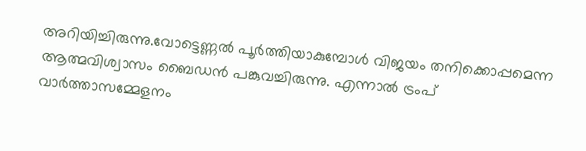അറിയിച്ചിരുന്നു.വോട്ടെണ്ണൽ പൂർത്തിയാകുമ്പോൾ വിജയം തനിക്കൊപ്പമെന്ന ആത്മവിശ്വാസം ബൈഡൻ പങ്കുവച്ചിരുന്നു. എന്നാൽ ട്രംപ് വാർത്താസമ്മേളനം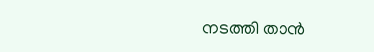നടത്തി താൻ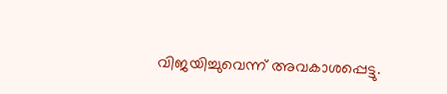വിജയിച്ചുവെന്ന് അവകാശപ്പെട്ടു.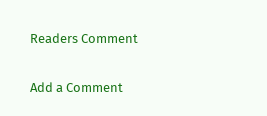Readers Comment

Add a Comment